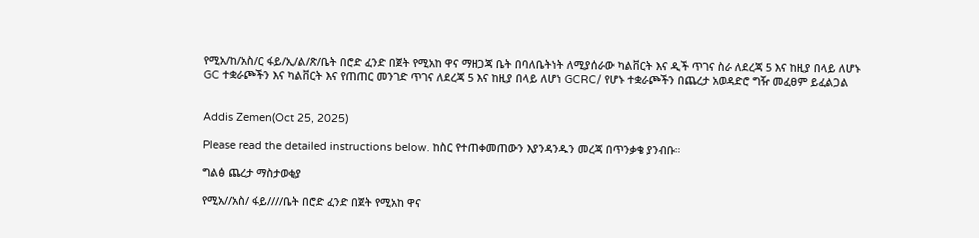የሚአ/ከ/አስ/ር ፋይ/ኢ/ል/ጽ/ቤት በሮድ ፈንድ በጀት የሚአከ ዋና ማዘጋጃ ቤት በባለቤትነት ለሚያሰራው ካልቨርት እና ዲች ጥገና ስራ ለደረጃ 5 እና ከዚያ በላይ ለሆኑ GC ተቋራጮችን እና ካልቨርት እና የጠጠር መንገድ ጥገና ለደረጃ 5 እና ከዚያ በላይ ለሆነ GCRC/ የሆኑ ተቋራጮችን በጨረታ አወዳድሮ ግዥ መፈፀም ይፈልጋል


Addis Zemen(Oct 25, 2025)

Please read the detailed instructions below. ከስር የተጠቀመጠውን እያንዳንዱን መረጃ በጥንቃቄ ያንብቡ።

ግልፅ ጨረታ ማስታወቂያ

የሚአ//አስ/ ፋይ////ቤት በሮድ ፈንድ በጀት የሚአከ ዋና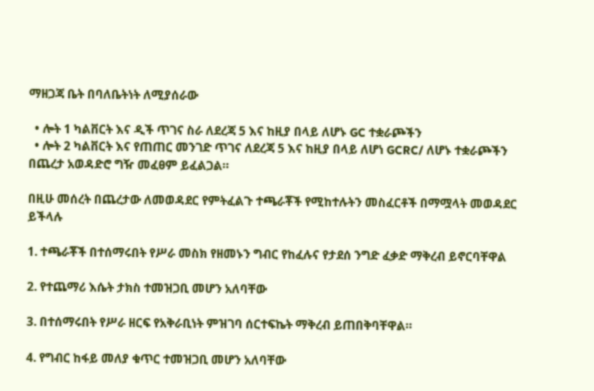ማዘጋጃ ቤት በባለቤትነት ለሚያሰራው

  • ሎት 1 ካልቨርት እና ዲች ጥገና ስራ ለደረጃ 5 እና ከዚያ በላይ ለሆኑ GC ተቋራጮችን
  • ሎት 2 ካልቨርት እና የጠጠር መንገድ ጥገና ለደረጃ 5 እና ከዚያ በላይ ለሆነ GCRC/ ለሆኑ ተቋራጮችን በጨረታ አወዳድሮ ግዥ መፈፀም ይፈልጋል።

በዚሁ መሰረት በጨረታው ለመወዳደር የምትፈልጉ ተጫራቾች የሚከተሉትን መስፈርቶች በማሟላት መወዳደር ይችላሉ

1. ተጫራቾች በተሰማሩበት የሥራ መስክ የዘመኑን ግብር የከፈሉና የታደሰ ንግድ ፈቃድ ማቅረብ ይኖርባቸዋል

2. የተጨማሪ እሴት ታክስ ተመዝጋቢ መሆን አለባቸው

3. በተሰማሩበት የሥራ ዘርፍ የአቅራቢነት ምዝገባ ሰርተፍኬት ማቅረብ ይጠበቅባቸዋል።

4. የግብር ከፋይ መለያ ቁጥር ተመዝጋቢ መሆን አለባቸው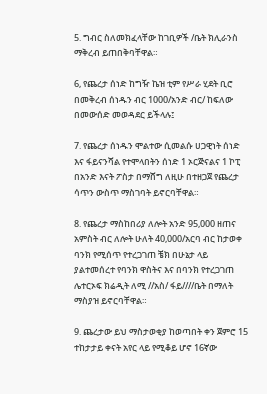5. ግብር ስለመክፈላቸው ከገቢዎች /ቤት ክሊራንስ ማቅረብ ይጠበቅባቸዋል።

6, የጨረታ ሰነድ ከግዥ ኬዝ ቲም የሥራ ሂደት ቢሮ በመቅረብ ሰነዱን ብር 1000/አንድ ብር/ ከፍለው በመውሰድ መወዳደር ይችላሉ፤

7. የጨረታ ሰነዱን ሞልተው ሲመልሱ ሀጋዊነት ሰነድ እና ፋይናንሻል የተሞላበትን ሰነድ 1 ኦርጅናልና 1 ኮፒ በአንድ እናት ፖስታ በማሸግ ለዚሁ በተዘጋጀ የጨረታ ሳጥን ውስጥ ማስገባት ይኖርባቸዋል።

8. የጨረታ ማስከበሪያ ለሎት አንድ 95,000 ዘጠና አምስት ብር ለሎት ሁለት 40,000/አርባ ብር ከታወቀ ባንክ የሚሰጥ የተረጋገጠ ቼክ በሁኔታ ላይ ያልተመሰረተ የባንክ ዋስትና እና በባንክ የተረጋገጠ ሌተርኦፍ ክሬዲት ለሚ //አስ/ ፋይ////ቤት በማለት ማስያዝ ይኖርባቸዋል።

9. ጨረታው ይህ ማስታወቂያ ከወጣበት ቀን ጀምሮ 15 ተከታታይ ቀናት አየር ላይ የሚቆይ ሆኖ 16ኛው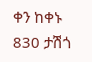ቀን ከቀኑ 830 ታሽጎ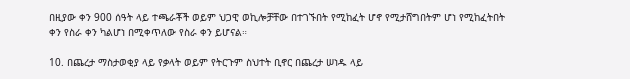በዚያው ቀን 900 ሰዓት ላይ ተጫራቾች ወይም ህጋዊ ወኪሎቻቸው በተገኙበት የሚከፈት ሆኖ የሚታሸግበትም ሆነ የሚከፈትበት ቀን የስራ ቀን ካልሆነ በሚቀጥለው የስራ ቀን ይሆናል።

10. በጨረታ ማስታወቂያ ላይ የቃላት ወይም የትርጉም ስህተት ቢኖር በጨረታ ሠነዱ ላይ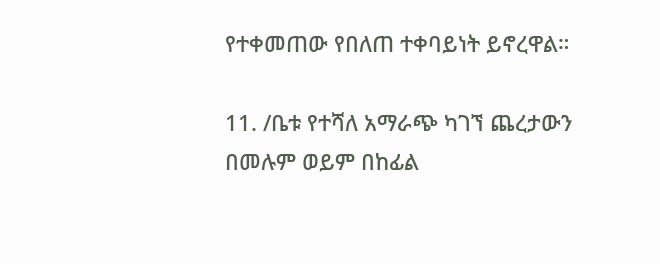የተቀመጠው የበለጠ ተቀባይነት ይኖረዋል።

11. /ቤቱ የተሻለ አማራጭ ካገኘ ጨረታውን በመሉም ወይም በከፊል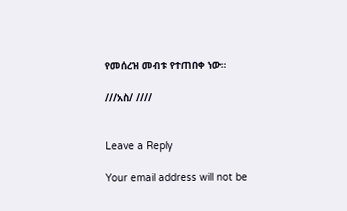የመሰረዝ መብቱ የተጠበቀ ነው።

///አስ/ ////


Leave a Reply

Your email address will not be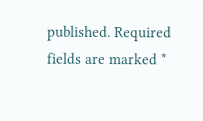published. Required fields are marked *